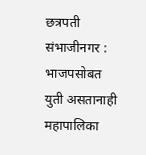छत्रपती संभाजीनगर : भाजपसोबत युती असतानाही महापालिका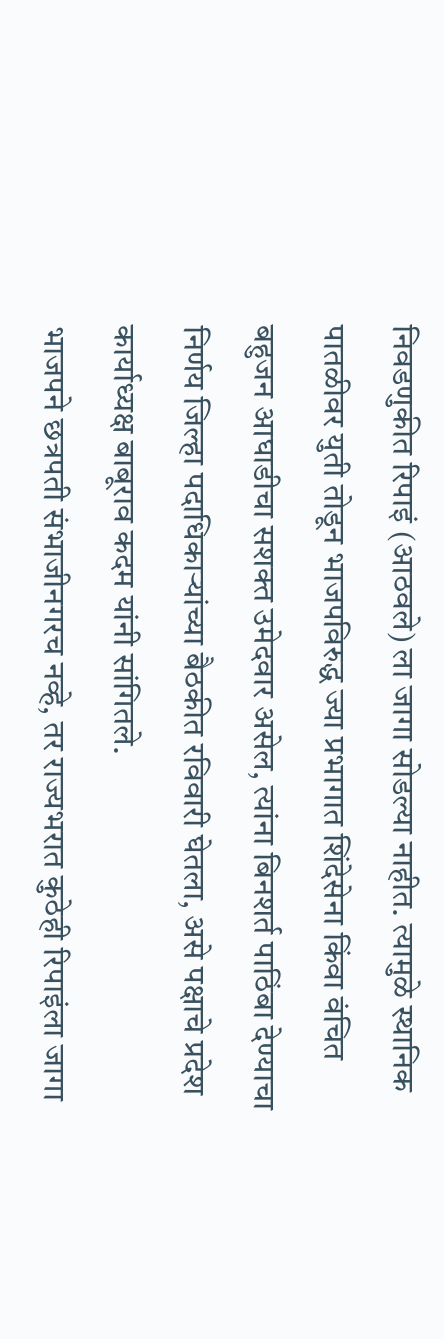निवडणुकीत रिपाइं (आठवले) ला जागा सोडल्या नाहीत. त्यामुळे स्थानिक पातळीवर युती तोडून भाजपविरुद्ध ज्या प्रभागात शिंदेसेना किंवा वंचित बहुजन आघाडीचा सशक्त उमेदवार असेल, त्यांना बिनशर्त पाठिंबा देण्याचा निर्णय जिल्हा पदाधिकाऱ्यांच्या बैठकीत रविवारी घेतला, असे पक्षाचे प्रदेश कार्याध्यक्ष बाबूराव कदम यांनी सांगितले.
भाजपने छत्रपती संभाजीनगरच नव्हे, तर राज्यभरात कुठेही रिपाइंला जागा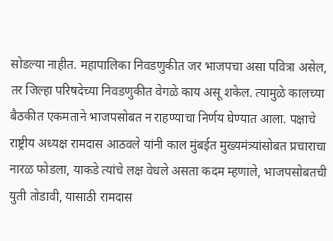सोडल्या नाहीत. महापालिका निवडणुकीत जर भाजपचा असा पवित्रा असेल, तर जिल्हा परिषदेच्या निवडणुकीत वेगळे काय असू शकेल. त्यामुळे कालच्या बैठकीत एकमताने भाजपसोबत न राहण्याचा निर्णय घेण्यात आला. पक्षाचे राष्ट्रीय अध्यक्ष रामदास आठवले यांनी काल मुंबईत मुख्यमंत्र्यांसोबत प्रचाराचा नारळ फोडला, याकडे त्यांचे लक्ष वेधले असता कदम म्हणाले, भाजपसोबतची युती तोडावी, यासाठी रामदास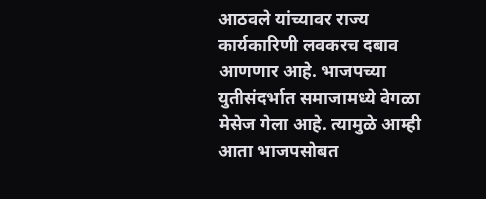आठवले यांच्यावर राज्य कार्यकारिणी लवकरच दबाव आणणार आहे. भाजपच्या युतीसंदर्भात समाजामध्ये वेगळा मेसेज गेला आहे. त्यामुळे आम्ही आता भाजपसोबत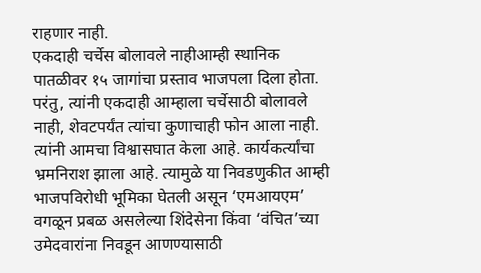राहणार नाही.
एकदाही चर्चेस बोलावले नाहीआम्ही स्थानिक पातळीवर १५ जागांचा प्रस्ताव भाजपला दिला होता. परंतु, त्यांनी एकदाही आम्हाला चर्चेसाठी बोलावले नाही, शेवटपर्यंत त्यांचा कुणाचाही फोन आला नाही. त्यांनी आमचा विश्वासघात केला आहे. कार्यकर्त्यांचा भ्रमनिराश झाला आहे. त्यामुळे या निवडणुकीत आम्ही भाजपविरोधी भूमिका घेतली असून ‘एमआयएम’ वगळून प्रबळ असलेल्या शिंदेसेना किंवा ‘वंचित’च्या उमेदवारांना निवडून आणण्यासाठी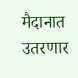मैदानात उतरणार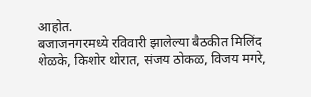आहोत.
बजाजनगरमध्ये रविवारी झालेल्या बैठकीत मिलिंद शेळके, किशोर थोरात, संजय ठोकळ, विजय मगरे,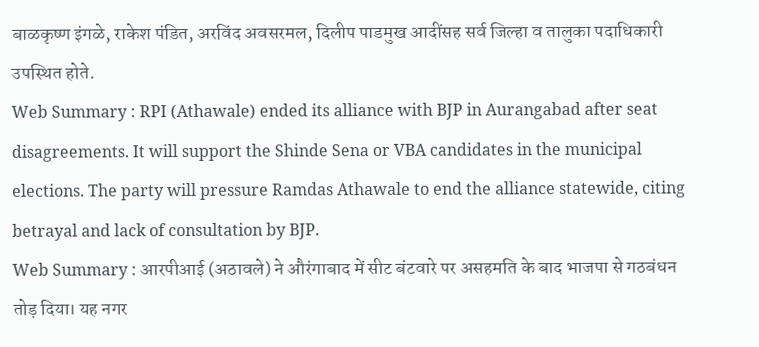बाळकृष्ण इंगळे, राकेश पंडित, अरविंद अवसरमल, दिलीप पाडमुख आदींसह सर्व जिल्हा व तालुका पदाधिकारी उपस्थित होते.
Web Summary : RPI (Athawale) ended its alliance with BJP in Aurangabad after seat disagreements. It will support the Shinde Sena or VBA candidates in the municipal elections. The party will pressure Ramdas Athawale to end the alliance statewide, citing betrayal and lack of consultation by BJP.
Web Summary : आरपीआई (अठावले) ने औरंगाबाद में सीट बंटवारे पर असहमति के बाद भाजपा से गठबंधन तोड़ दिया। यह नगर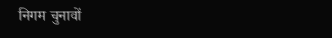निगम चुनावों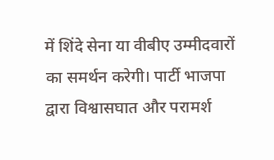में शिंदे सेना या वीबीए उम्मीदवारों का समर्थन करेगी। पार्टी भाजपा द्वारा विश्वासघात और परामर्श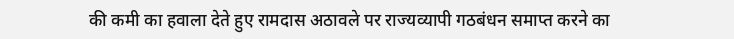की कमी का हवाला देते हुए रामदास अठावले पर राज्यव्यापी गठबंधन समाप्त करने का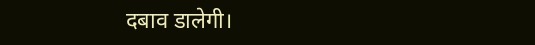दबाव डालेगी।